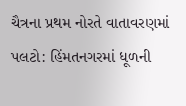ચૈત્રના પ્રથમ નોરતે વાતાવરણમાં પલટો: હિંમતનગરમાં ધૂળની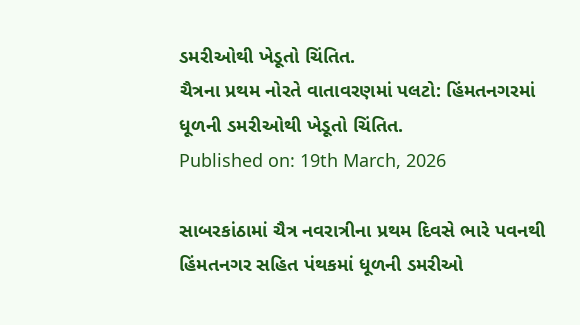ડમરીઓથી ખેડૂતો ચિંતિત.
ચૈત્રના પ્રથમ નોરતે વાતાવરણમાં પલટો: હિંમતનગરમાં ધૂળની ડમરીઓથી ખેડૂતો ચિંતિત.
Published on: 19th March, 2026

સાબરકાંઠામાં ચૈત્ર નવરાત્રીના પ્રથમ દિવસે ભારે પવનથી હિંમતનગર સહિત પંથકમાં ધૂળની ડમરીઓ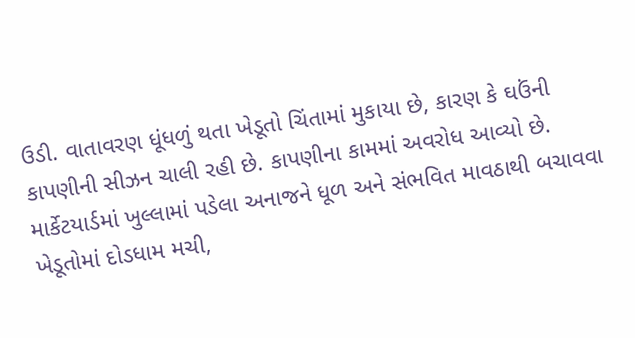ઉડી. વાતાવરણ ધૂંધળું થતા ખેડૂતો ચિંતામાં મુકાયા છે, કારણ કે ઘઉંની કાપણીની સીઝન ચાલી રહી છે. કાપણીના કામમાં અવરોધ આવ્યો છે. માર્કેટયાર્ડમાં ખુલ્લામાં પડેલા અનાજને ધૂળ અને સંભવિત માવઠાથી બચાવવા ખેડૂતોમાં દોડધામ મચી,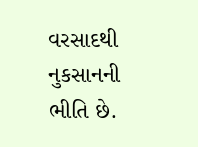વરસાદથી નુકસાનની ભીતિ છે.